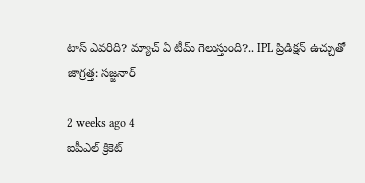టాస్ ఎవరిది? మ్యాచ్ ఏ టీమ్ గెలుస్తుంది?.. IPL ప్రిడిక్షన్ ఉచ్చుతో జాగ్రత్త: సజ్జనార్

2 weeks ago 4
ఐపీఎల్ క్రికెట్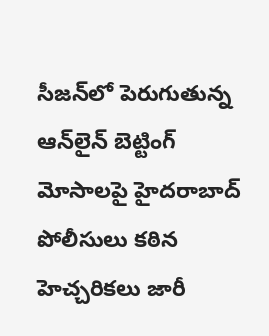సీజన్‌లో పెరుగుతున్న ఆన్‌లైన్ బెట్టింగ్ మోసాలపై హైదరాబాద్ పోలీసులు కఠిన హెచ్చరికలు జారీ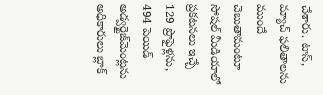చేశారు. టాస్, మ్యాచ్ ఫలితాలను ముందే చెబుతామంటూ సోషల్ మీడియాలో ప్రకటనలు ఇచ్చే 129 ప్రొఫైళ్లను, 494 పెయిడ్ అడ్వర్టైజ్‌మెంట్లను అధికారులు బ్లాక్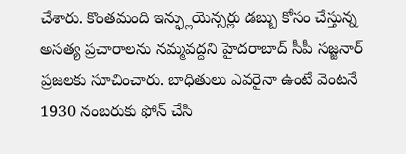చేశారు. కొంతమంది ఇన్ఫ్లుయెన్సర్లు డబ్బు కోసం చేస్తున్న అసత్య ప్రచారాలను నమ్మవద్దని హైదరాబాద్ సీపీ సజ్జనార్ ప్రజలకు సూచించారు. బాధితులు ఎవరైనా ఉంటే వెంటనే 1930 నంబరుకు ఫోన్ చేసి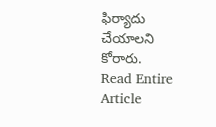ఫిర్యాదు చేయాలని కోరారు.
Read Entire Article